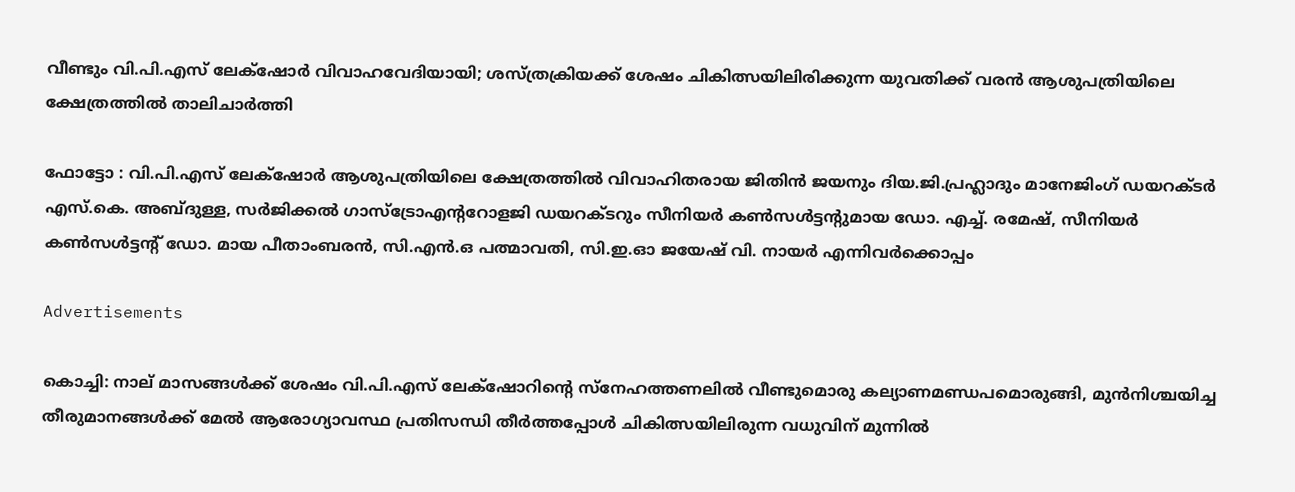വീണ്ടും വി.പി.എസ് ലേക്‌ഷോർ വിവാഹവേദിയായി; ശസ്ത്രക്രിയക്ക് ശേഷം ചികിത്സയിലിരിക്കുന്ന യുവതിക്ക് വരൻ ആശുപത്രിയിലെ ക്ഷേത്രത്തിൽ താലിചാർത്തി

ഫോട്ടോ : വി.പി.എസ് ലേക്‌ഷോർ ആശുപത്രിയിലെ ക്ഷേത്രത്തിൽ വിവാഹിതരായ ജിതിൻ ജയനും ദിയ.ജി.പ്രഹ്ലാദും മാനേജിംഗ് ഡയറക്ടർ എസ്.കെ. അബ്ദുള്ള, സർജിക്കൽ ഗാസ്ട്രോഎന്‍ററോളജി ഡയറക്ടറും സീനിയർ കൺസൾട്ടന്‍റുമായ ഡോ. എച്ച്. രമേഷ്, സീനിയർ കൺസൾട്ടന്‍റ് ഡോ. മായ പീതാംബരൻ, സി.എൻ.ഒ പത്മാവതി, സി.ഇ.ഓ ജയേഷ് വി. നായർ എന്നിവർക്കൊപ്പം

Advertisements

കൊച്ചി: നാല് മാസങ്ങൾക്ക് ശേഷം വി.പി.എസ് ലേക്‌ഷോറിന്‍റെ സ്നേഹത്തണലിൽ വീണ്ടുമൊരു കല്യാണമണ്ഡപമൊരുങ്ങി, മുൻനിശ്ചയിച്ച തീരുമാനങ്ങൾക്ക് മേൽ ആരോഗ്യാവസ്ഥ പ്രതിസന്ധി തീർത്തപ്പോൾ ചികിത്സയിലിരുന്ന വധുവിന് മുന്നിൽ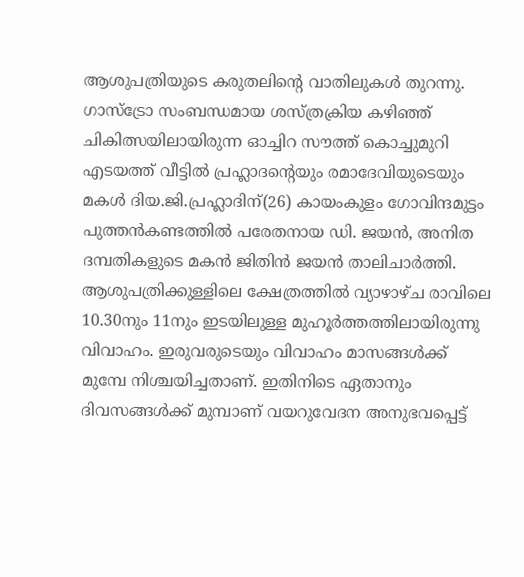ആശുപത്രിയുടെ കരുതലിന്‍റെ വാതിലുകൾ തുറന്നു. ഗാസ്ട്രോ സംബന്ധമായ ശസ്ത്രക്രിയ കഴിഞ്ഞ് ചികിത്സയിലായിരുന്ന ഓച്ചിറ സൗത്ത് കൊച്ചുമുറി എടയത്ത് വീട്ടിൽ പ്രഹ്ലാദന്‍റെയും രമാദേവിയുടെയും മകൾ ദിയ.ജി.പ്രഹ്ലാദിന്(26) കായംകുളം ഗോവിന്ദമുട്ടം പുത്തൻകണ്ടത്തിൽ പരേതനായ ഡി. ജയൻ, അനിത ദമ്പതികളുടെ മകൻ ജിതിൻ ജയൻ താലിചാർത്തി. ആശുപത്രിക്കുള്ളിലെ ക്ഷേത്രത്തിൽ വ്യാഴാഴ്ച രാവിലെ 10.30നും 11നും ഇടയിലുള്ള മുഹൂർത്തത്തിലായിരുന്നു വിവാഹം. ഇരുവരുടെയും വിവാഹം മാസങ്ങൾക്ക് മുമ്പേ നിശ്ചയിച്ചതാണ്. ഇതിനിടെ ഏതാനും ദിവസങ്ങൾക്ക് മുമ്പാണ് വയറുവേദന അനുഭവപ്പെട്ട്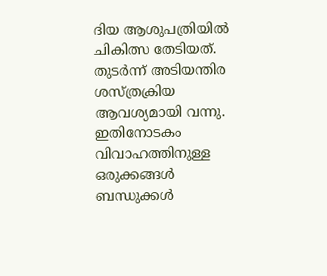ദിയ ആശുപത്രിയിൽ ചികിത്സ തേടിയത്. തുടർന്ന് അടിയന്തിര ശസ്ത്രക്രിയ ആവശ്യമായി വന്നു. ഇതിനോടകം വിവാഹത്തിനുള്ള ഒരുക്കങ്ങൾ ബന്ധുക്കൾ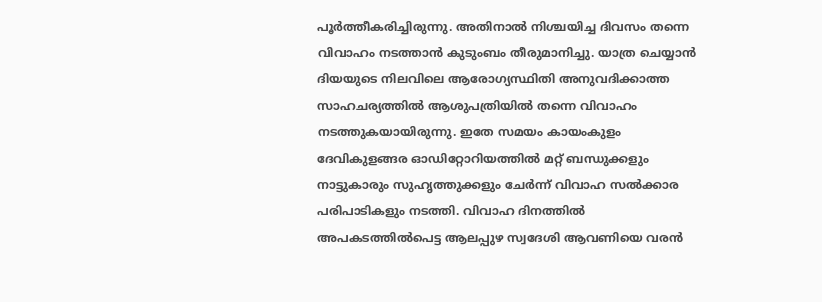പൂർത്തീകരിച്ചിരുന്നു. അതിനാൽ നിശ്ചയിച്ച ദിവസം തന്നെ വിവാഹം നടത്താൻ കുടുംബം തീരുമാനിച്ചു. യാത്ര ചെയ്യാൻ ദിയയുടെ നിലവിലെ ആരോഗ്യസ്ഥിതി അനുവദിക്കാത്ത സാഹചര്യത്തിൽ ആശുപത്രിയിൽ തന്നെ വിവാഹം നടത്തുകയായിരുന്നു. ഇതേ സമയം കായംകുളം ദേവികുളങ്ങര ഓഡിറ്റോറിയത്തിൽ മറ്റ് ബന്ധുക്കളും നാട്ടുകാരും സുഹൃത്തുക്കളും ചേർന്ന് വിവാഹ സൽക്കാര പരിപാടികളും നടത്തി. വിവാഹ ദിനത്തിൽ അപകടത്തിൽപെട്ട ആലപ്പുഴ സ്വദേശി ആവണിയെ വരൻ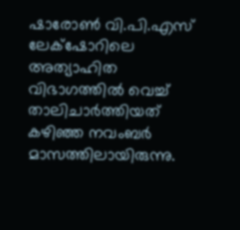ഷാരോൺ വി.പി.എസ് ലേക്‌ഷോറിലെ അത്യാഹിത വിഭാഗത്തിൽ വെച്ച് താലിചാർത്തിയത് കഴിഞ്ഞ നവംബർ മാസത്തിലായിരുന്നു.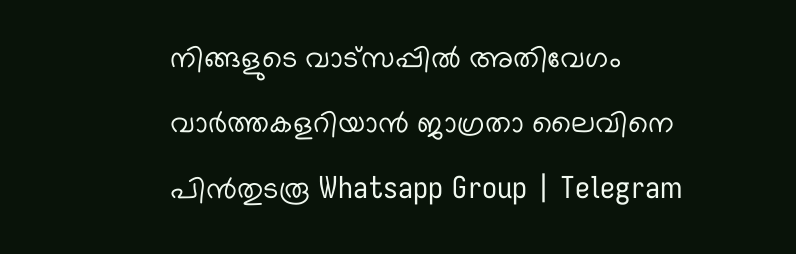നിങ്ങളുടെ വാട്സപ്പിൽ അതിവേഗം വാർത്തകളറിയാൻ ജാഗ്രതാ ലൈവിനെ പിൻതുടരൂ Whatsapp Group | Telegram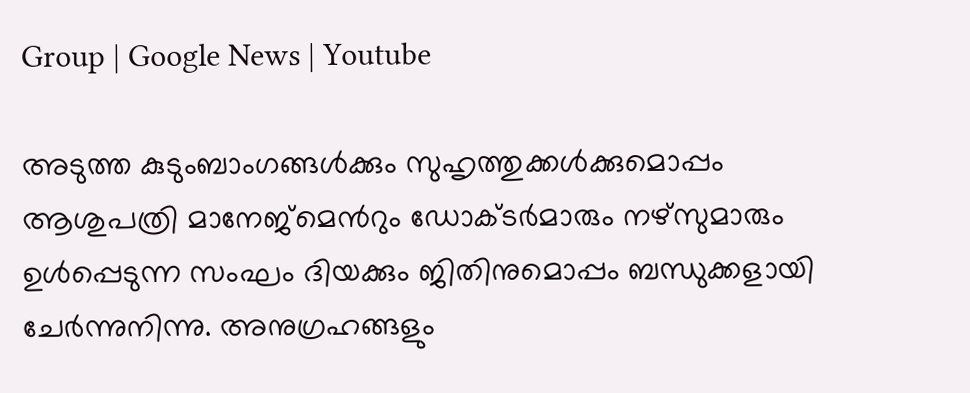Group | Google News | Youtube

അടുത്ത കുടുംബാംഗങ്ങൾക്കും സുഹൃത്തുക്കൾക്കുമൊപ്പം ആശുപത്രി മാനേജ്മെന്‍റും ഡോക്ടർമാരും നഴ്സുമാരും ഉൾപ്പെടുന്ന സംഘം ദിയക്കും ജിതിനുമൊപ്പം ബന്ധുക്കളായി ചേർന്നുനിന്നു. അനുഗ്രഹങ്ങളും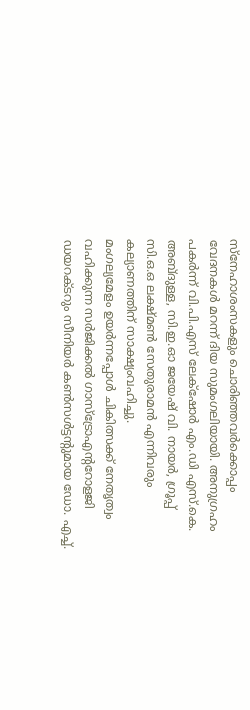സ്നേഹാശംസകളും ചൊരിഞ്ഞവർക്കൊപ്പം വേദനകൾ മറന്ന് ദിയ സുമംഗലിയായി. അനുഗ്രഹം പകർന്ന് വി.പി.എസ് ലേക്‌ഷോർ എം.ഡി എസ്.കെ. അബ്ദുള്ള, സി.ഇ.ഓ ജയേഷ് വി. നായർ, ഗ്രൂപ്പ് സി.ഒ.ഒ ലക്ഷ്മൺ സേതുരാമൻ എന്നിവരും കല്യാണത്തിന് സാക്ഷ്യംവഹിച്ചു.
മംഗല്യമേളം ഉയർന്നപ്പോൾ ചികിത്സക്ക് നേതൃത്വം വഹിക്കുന്ന സർജിക്കൽ ഗാസ്ട്രോഎന്‍ററോളജി ഡയറക്ടറും സീനിയർ കൺസൾട്ടന്‍റുമായ ഡോ. എച്ച്.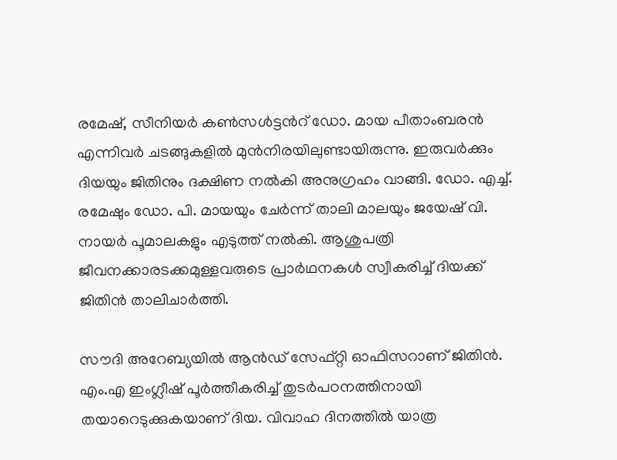രമേഷ്, സീനിയർ കൺസൾട്ടന്‍റ് ഡോ. മായ പീതാംബരൻ എന്നിവർ ചടങ്ങുകളിൽ മുൻനിരയിലുണ്ടായിരുന്നു. ഇരുവർക്കും ദിയയും ജിതിനും ദക്ഷിണ നൽകി അനുഗ്രഹം വാങ്ങി. ഡോ. എച്ച്. രമേഷും ഡോ. പി. മായയും ചേർന്ന് താലി മാലയും ജയേഷ് വി. നായർ പൂമാലകളും എടുത്ത് നൽകി. ആശുപത്രി ജീവനക്കാരടക്കമുള്ളവരുടെ പ്രാർഥനകൾ സ്വീകരിച്ച് ദിയക്ക് ജിതിൻ താലിചാർത്തി.

സൗദി അറേബ്യയിൽ ആൻഡ് സേഫ്റ്റി ഓഫിസറാണ് ജിതിൻ. എം.എ ഇംഗ്ലീഷ് പൂർത്തീകരിച്ച് തുടർപഠനത്തിനായി തയാറെടുക്കുകയാണ് ദിയ. വിവാഹ ദിനത്തിൽ യാത്ര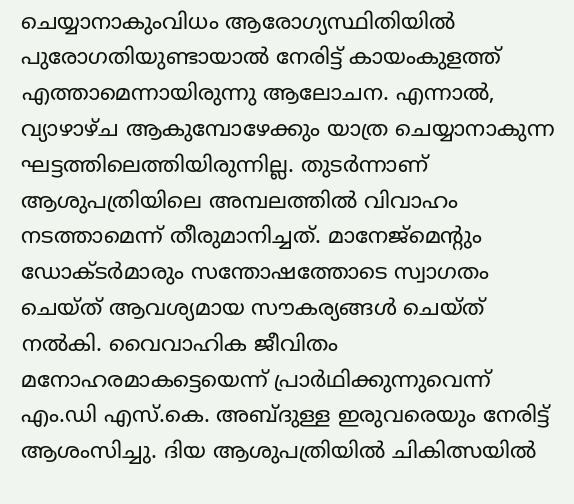ചെയ്യാനാകുംവിധം ആരോഗ്യസ്ഥിതിയിൽ പുരോഗതിയുണ്ടായാൽ നേരിട്ട് കായംകുളത്ത് എത്താമെന്നായിരുന്നു ആലോചന. എന്നാൽ, വ്യാഴാഴ്ച ആകുമ്പോഴേക്കും യാത്ര ചെയ്യാനാകുന്ന ഘട്ടത്തിലെത്തിയിരുന്നില്ല. തുടർന്നാണ് ആശുപത്രിയിലെ അമ്പലത്തിൽ വിവാഹം നടത്താമെന്ന് തീരുമാനിച്ചത്. മാനേജ്മെന്‍റും ഡോക്ടർമാരും സന്തോഷത്തോടെ സ്വാഗതം ചെയ്ത് ആവശ്യമായ സൗകര്യങ്ങൾ ചെയ്ത് നൽകി. വൈവാഹിക ജീവിതം മനോഹരമാകട്ടെയെന്ന് പ്രാർഥിക്കുന്നുവെന്ന് എം.ഡി എസ്.കെ. അബ്ദുള്ള ഇരുവരെയും നേരിട്ട് ആശംസിച്ചു. ദിയ ആശുപത്രിയിൽ ചികിത്സയിൽ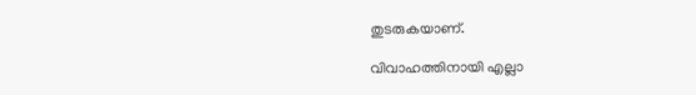തുടരുകയാണ്.

വിവാഹത്തിനായി എല്ലാ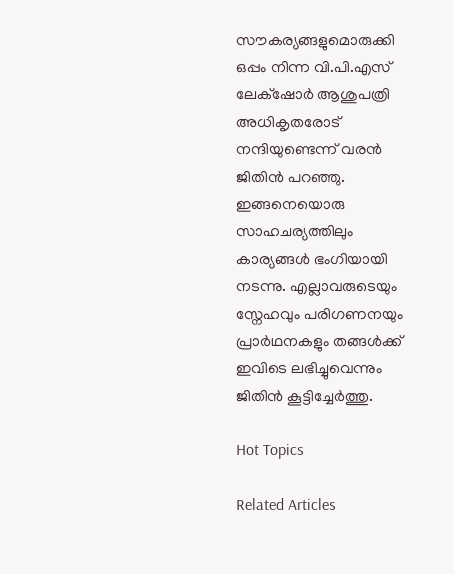സൗകര്യങ്ങളുമൊരുക്കി ഒപ്പം നിന്ന വി.പി.എസ് ലേക്‌ഷോർ ആശുപത്രി അധികൃതരോട് നന്ദിയുണ്ടെന്ന് വരൻ ജിതിൻ പറഞ്ഞു. ഇങ്ങനെയൊരു സാഹചര്യത്തിലും കാര്യങ്ങൾ ഭംഗിയായി നടന്നു. എല്ലാവരുടെയും സ്നേഹവും പരിഗണനയും പ്രാർഥനകളും തങ്ങൾക്ക് ഇവിടെ ലഭിച്ചുവെന്നും ജിതിൻ കൂട്ടിച്ചേർത്തു.

Hot Topics

Related Articles